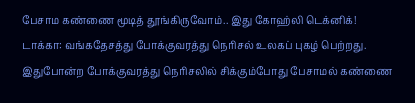பேசாம கண்ணை மூடித் தூங்கிருவோம்.. இது கோஹ்லி டெக்னிக்!
டாக்கா: வங்கதேசத்து போக்குவரத்து நெரிசல் உலகப் புகழ் பெற்றது. இதுபோன்ற போக்குவரத்து நெரிசலில் சிக்கும்போது பேசாமல் கண்ணை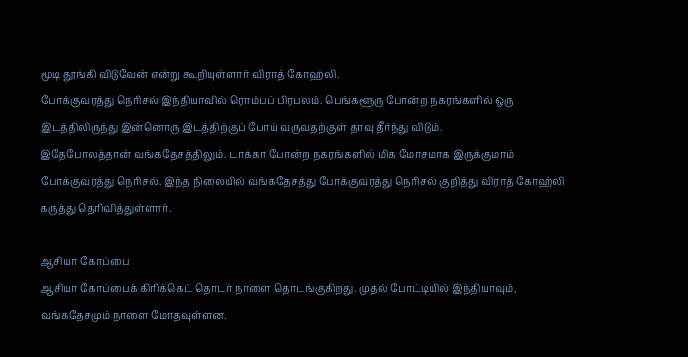மூடி தூங்கி விடுவேன் என்று கூறியுள்ளார் விராத் கோஹ்லி.
போக்குவரத்து நெரிசல் இந்தியாவில் ரொம்பப் பிரபலம். பெங்களூரு போன்ற நகரங்களில் ஒரு இடத்திலிருந்து இன்னொரு இடத்திற்குப் போய் வருவதற்குள் தாவு தீர்ந்து விடும்.
இதேபோலத்தான் வங்கதேசத்திலும். டாக்கா போன்ற நகரங்களில் மிக மோசமாக இருக்குமாம் போக்குவரத்து நெரிசல். இந்த நிலையில் வங்கதேசத்து போக்குவரத்து நெரிசல் குறித்து விராத் கோஹ்லி கருத்து தெரிவித்துள்ளார்.

ஆசியா கோப்பை
ஆசியா கோப்பைக் கிரிக்கெட் தொடர் நாளை தொடங்குகிறது. முதல் போட்டியில் இந்தியாவும், வங்கதேசமும் நாளை மோதவுள்ளன.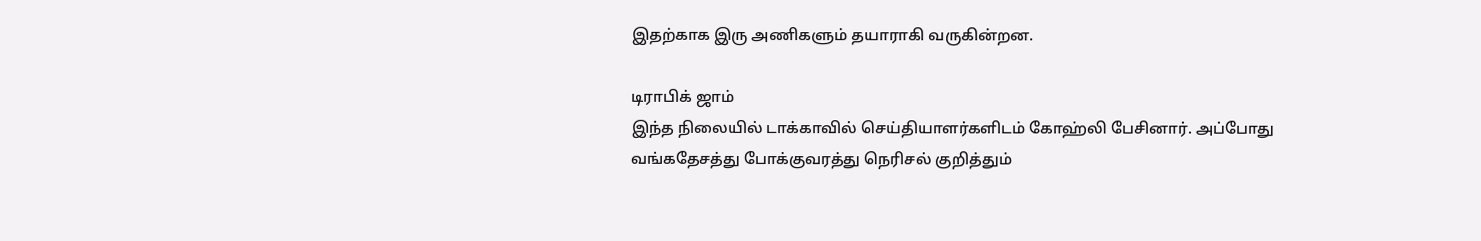இதற்காக இரு அணிகளும் தயாராகி வருகின்றன.

டிராபிக் ஜாம்
இந்த நிலையில் டாக்காவில் செய்தியாளர்களிடம் கோஹ்லி பேசினார். அப்போது வங்கதேசத்து போக்குவரத்து நெரிசல் குறித்தும்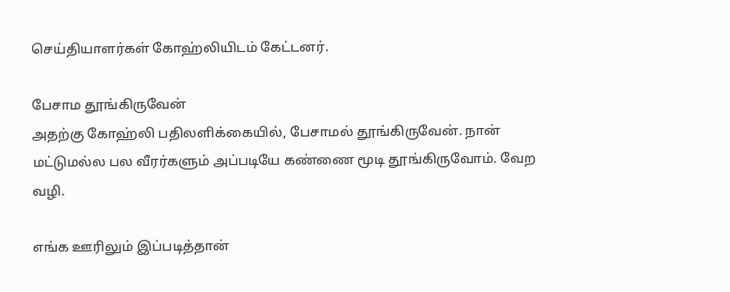செய்தியாளர்கள் கோஹ்லியிடம் கேட்டனர்.

பேசாம தூங்கிருவேன்
அதற்கு கோஹ்லி பதிலளிக்கையில், பேசாமல் தூங்கிருவேன். நான் மட்டுமல்ல பல வீரர்களும் அப்படியே கண்ணை மூடி தூங்கிருவோம். வேற வழி.

எங்க ஊரிலும் இப்படித்தான்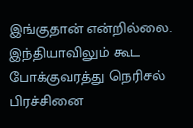இங்குதான் என்றில்லை. இந்தியாவிலும் கூட போக்குவரத்து நெரிசல் பிரச்சினை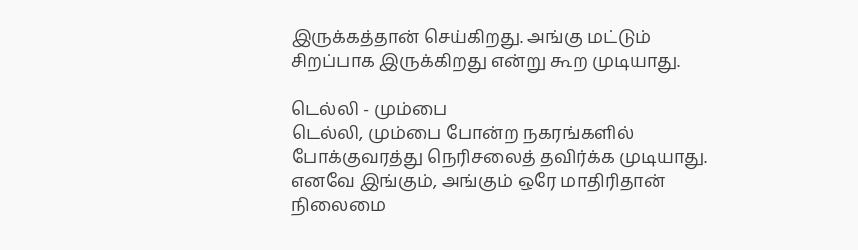இருக்கத்தான் செய்கிறது. அங்கு மட்டும் சிறப்பாக இருக்கிறது என்று கூற முடியாது.

டெல்லி - மும்பை
டெல்லி, மும்பை போன்ற நகரங்களில் போக்குவரத்து நெரிசலைத் தவிர்க்க முடியாது. எனவே இங்கும், அங்கும் ஒரே மாதிரிதான் நிலைமை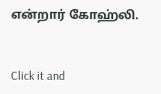என்றார் கோஹ்லி.


Click it and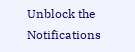Unblock the Notifications